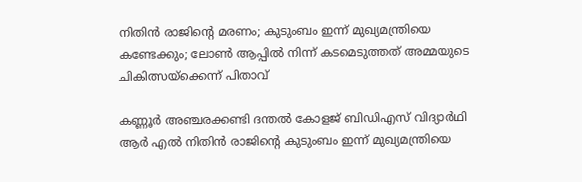നിതിന്‍ രാജിന്റെ മരണം; കുടുംബം ഇന്ന് മുഖ്യമന്ത്രിയെ കണ്ടേക്കും; ലോണ്‍ ആപ്പില്‍ നിന്ന് കടമെടുത്തത് അമ്മയുടെ ചികിത്സയ്‌ക്കെന്ന് പിതാവ്

കണ്ണൂര്‍ അഞ്ചരക്കണ്ടി ദന്തല്‍ കോളജ് ബിഡിഎസ് വിദ്യാര്‍ഥി ആര്‍ എല്‍ നിതിന്‍ രാജിന്റെ കുടുംബം ഇന്ന് മുഖ്യമന്ത്രിയെ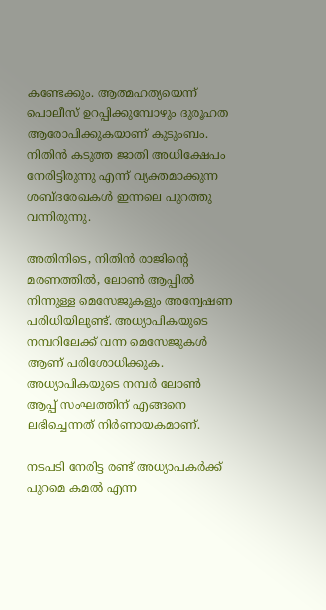കണ്ടേക്കും. ആത്മഹത്യയെന്ന് പൊലീസ് ഉറപ്പിക്കുമ്പോഴും ദുരൂഹത ആരോപിക്കുകയാണ് കുടുംബം. നിതിന്‍ കടുത്ത ജാതി അധിക്ഷേപം നേരിട്ടിരുന്നു എന്ന് വ്യക്തമാക്കുന്ന ശബ്ദരേഖകള്‍ ഇന്നലെ പുറത്തു വന്നിരുന്നു.

അതിനിടെ, നിതിന്‍ രാജിന്റെ മരണത്തില്‍, ലോണ്‍ ആപ്പില്‍ നിന്നുള്ള മെസേജുകളും അന്വേഷണ പരിധിയിലുണ്ട്. അധ്യാപികയുടെ നമ്പറിലേക്ക് വന്ന മെസേജുകള്‍ ആണ് പരിശോധിക്കുക. അധ്യാപികയുടെ നമ്പര്‍ ലോണ്‍ ആപ്പ് സംഘത്തിന് എങ്ങനെ ലഭിച്ചെന്നത് നിര്‍ണായകമാണ്.

നടപടി നേരിട്ട രണ്ട് അധ്യാപകര്‍ക്ക് പുറമെ കമല്‍ എന്ന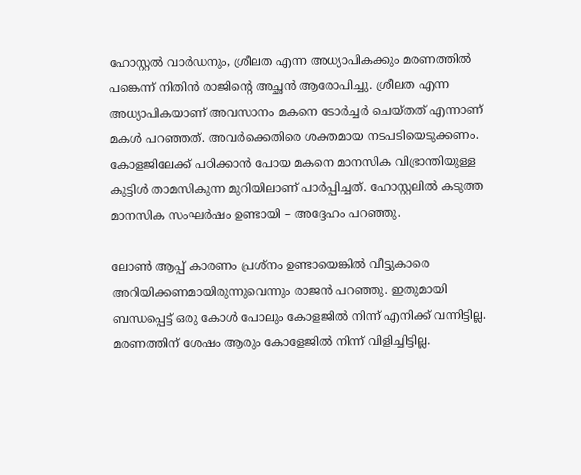ഹോസ്റ്റല്‍ വാര്‍ഡനും, ശ്രീലത എന്ന അധ്യാപികക്കും മരണത്തില്‍ പങ്കെന്ന് നിതിന്‍ രാജിന്റെ അച്ഛന്‍ ആരോപിച്ചു. ശ്രീലത എന്ന അധ്യാപികയാണ് അവസാനം മകനെ ടോര്‍ച്ചര്‍ ചെയ്തത് എന്നാണ് മകള്‍ പറഞ്ഞത്. അവര്‍ക്കെതിരെ ശക്തമായ നടപടിയെടുക്കണം. കോളജിലേക്ക് പഠിക്കാന്‍ പോയ മകനെ മാനസിക വിഭ്രാന്തിയുള്ള കുട്ടിള്‍ താമസികുന്ന മുറിയിലാണ് പാര്‍പ്പിച്ചത്. ഹോസ്റ്റലില്‍ കടുത്ത മാനസിക സംഘര്‍ഷം ഉണ്ടായി – അദ്ദേഹം പറഞ്ഞു.

ലോണ്‍ ആപ്പ് കാരണം പ്രശ്‌നം ഉണ്ടായെങ്കില്‍ വീട്ടുകാരെ അറിയിക്കണമായിരുന്നുവെന്നും രാജന്‍ പറഞ്ഞു. ഇതുമായി ബന്ധപ്പെട്ട് ഒരു കോള്‍ പോലും കോളജില്‍ നിന്ന് എനിക്ക് വന്നിട്ടില്ല. മരണത്തിന് ശേഷം ആരും കോളേജില്‍ നിന്ന് വിളിച്ചിട്ടില്ല.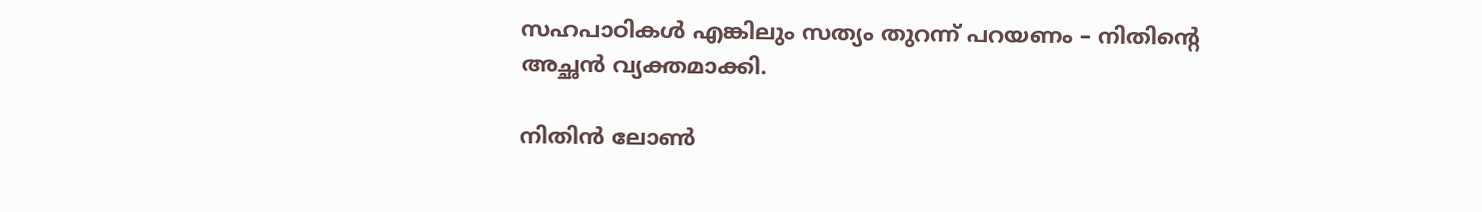സഹപാഠികള്‍ എങ്കിലും സത്യം തുറന്ന് പറയണം – നിതിന്റെ അച്ഛന്‍ വ്യക്തമാക്കി.

നിതിന്‍ ലോണ്‍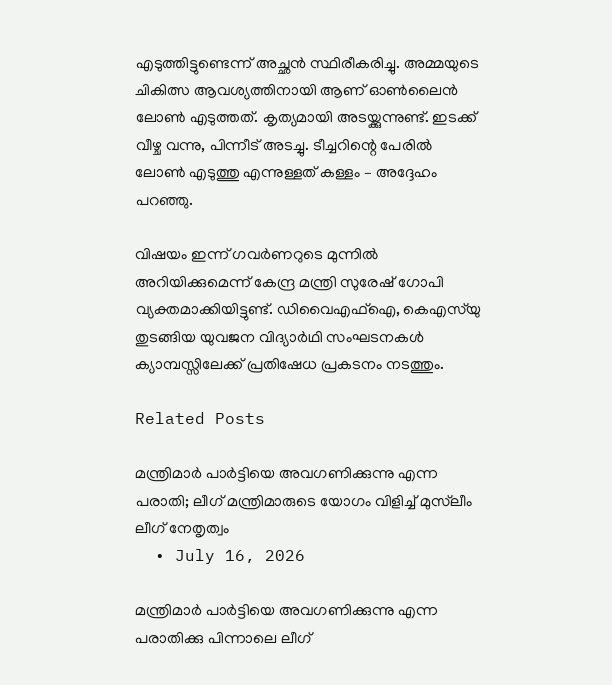എടുത്തിട്ടുണ്ടെന്ന് അച്ഛന്‍ സ്ഥിരീകരിച്ചു. അമ്മയുടെ ചികിത്സ ആവശ്യത്തിനായി ആണ് ഓണ്‍ലൈന്‍ ലോണ്‍ എടുത്തത്. കൃത്യമായി അടയ്ക്കുന്നുണ്ട്. ഇടക്ക് വീഴ്ച വന്നു, പിന്നീട് അടച്ചു. ടീച്ചറിന്റെ പേരില്‍ ലോണ്‍ എടുത്തു എന്നുള്ളത് കള്ളം – അദ്ദേഹം പറഞ്ഞു.

വിഷയം ഇന്ന് ഗവര്‍ണറുടെ മുന്നില്‍ അറിയിക്കുമെന്ന് കേന്ദ്ര മന്ത്രി സുരേഷ് ഗോപി വ്യക്തമാക്കിയിട്ടുണ്ട്. ഡിവൈഎഫ്‌ഐ, കെഎസ്‌യു തുടങ്ങിയ യുവജന വിദ്യാര്‍ഥി സംഘടനകള്‍ ക്യാമ്പസ്സിലേക്ക് പ്രതിഷേധ പ്രകടനം നടത്തും.

Related Posts

മന്ത്രിമാർ പാർട്ടിയെ അവഗണിക്കുന്നു എന്ന പരാതി; ലീഗ് മന്ത്രിമാരുടെ യോഗം വിളിച്ച് മുസ്‌ലീം ലീഗ് നേതൃത്വം
  • July 16, 2026

മന്ത്രിമാർ പാർട്ടിയെ അവഗണിക്കുന്നു എന്ന പരാതിക്കു പിന്നാലെ ലീഗ്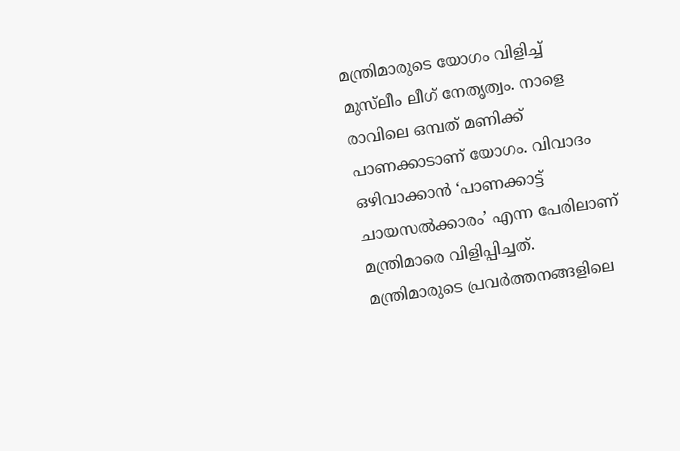മന്ത്രിമാരുടെ യോഗം വിളിച്ച് മുസ്‌ലീം ലീഗ് നേതൃത്വം. നാളെ രാവിലെ ഒമ്പത് മണിക്ക് പാണക്കാടാണ് യോഗം. വിവാദം ഒഴിവാക്കാൻ ‘പാണക്കാട്ട് ചായസൽക്കാരം’ എന്ന പേരിലാണ് മന്ത്രിമാരെ വിളിപ്പിച്ചത്. മന്ത്രിമാരുടെ പ്രവർത്തനങ്ങളിലെ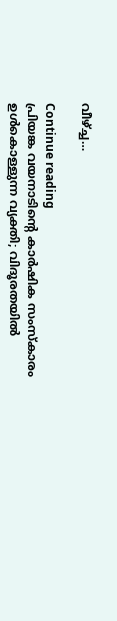വീഴ്ച്ച…

Continue reading
പ്രിയങ്ക വയനാടിന്റെ കാർഷിക സംസ്കാരം ഉൾകൊള്ളുന്ന വ്യക്തി; വിദൂരതയിൽ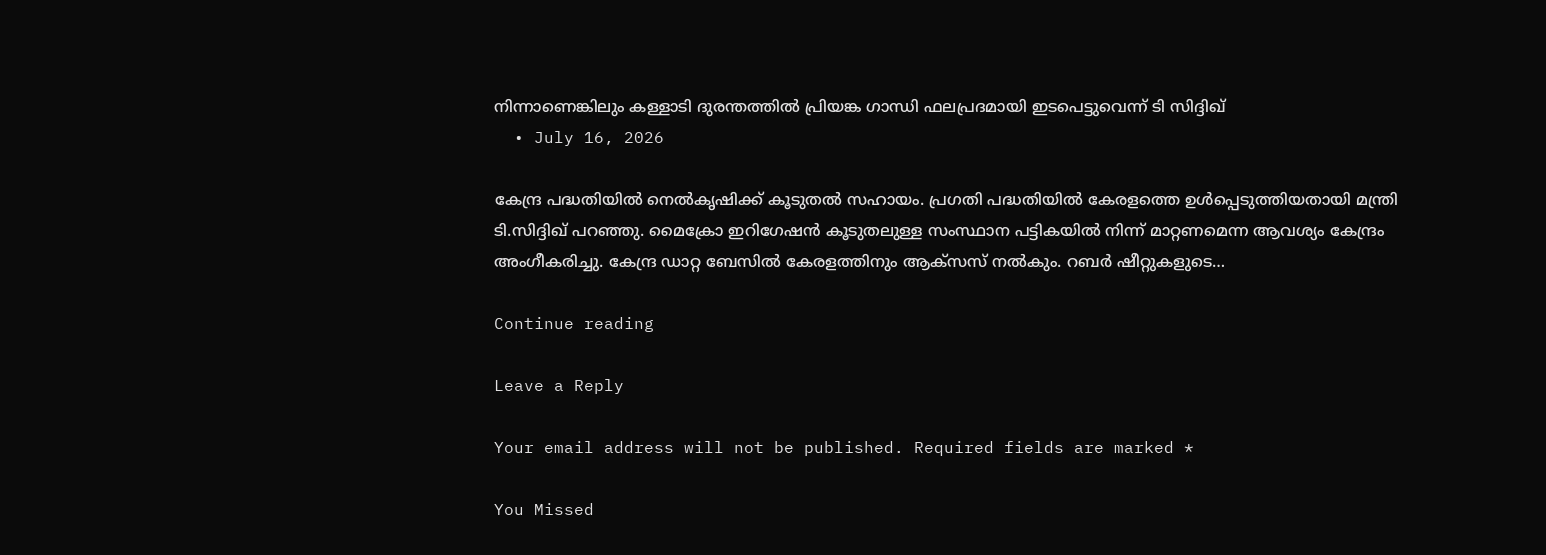നിന്നാണെങ്കിലും കള്ളാടി ദുരന്തത്തിൽ പ്രിയങ്ക ഗാന്ധി ഫലപ്രദമായി ഇടപെട്ടുവെന്ന് ടി സിദ്ദിഖ്
  • July 16, 2026

കേന്ദ്ര പദ്ധതിയിൽ നെൽകൃഷിക്ക് കൂടുതൽ സഹായം. പ്രഗതി പദ്ധതിയിൽ കേരളത്തെ ഉൾപ്പെടുത്തിയതായി മന്ത്രി ടി.സിദ്ദിഖ് പറഞ്ഞു. മൈക്രോ ഇറിഗേഷൻ കൂടുതലുള്ള സംസ്ഥാന പട്ടികയിൽ നിന്ന് മാറ്റണമെന്ന ആവശ്യം കേന്ദ്രം അംഗീകരിച്ചു. കേന്ദ്ര ഡാറ്റ ബേസിൽ കേരളത്തിനും ആക്സസ് നൽകും. റബർ ഷീറ്റുകളുടെ…

Continue reading

Leave a Reply

Your email address will not be published. Required fields are marked *

You Missed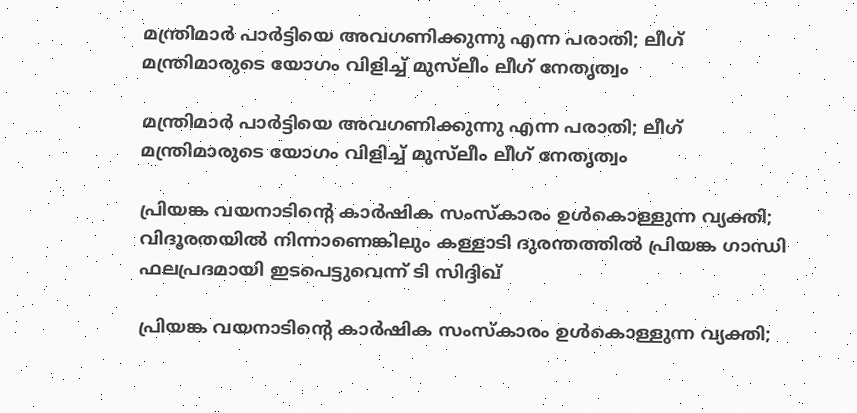മന്ത്രിമാർ പാർട്ടിയെ അവഗണിക്കുന്നു എന്ന പരാതി; ലീഗ് മന്ത്രിമാരുടെ യോഗം വിളിച്ച് മുസ്‌ലീം ലീഗ് നേതൃത്വം

മന്ത്രിമാർ പാർട്ടിയെ അവഗണിക്കുന്നു എന്ന പരാതി; ലീഗ് മന്ത്രിമാരുടെ യോഗം വിളിച്ച് മുസ്‌ലീം ലീഗ് നേതൃത്വം

പ്രിയങ്ക വയനാടിന്റെ കാർഷിക സംസ്കാരം ഉൾകൊള്ളുന്ന വ്യക്തി; വിദൂരതയിൽ നിന്നാണെങ്കിലും കള്ളാടി ദുരന്തത്തിൽ പ്രിയങ്ക ഗാന്ധി ഫലപ്രദമായി ഇടപെട്ടുവെന്ന് ടി സിദ്ദിഖ്

പ്രിയങ്ക വയനാടിന്റെ കാർഷിക സംസ്കാരം ഉൾകൊള്ളുന്ന വ്യക്തി;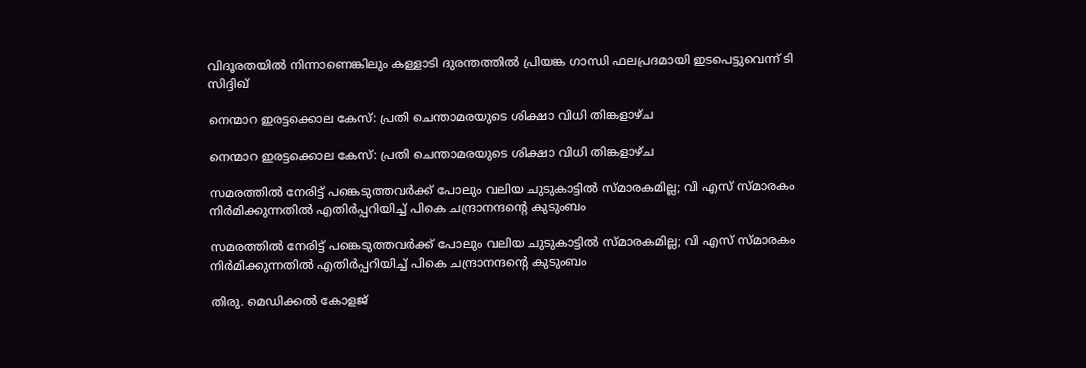വിദൂരതയിൽ നിന്നാണെങ്കിലും കള്ളാടി ദുരന്തത്തിൽ പ്രിയങ്ക ഗാന്ധി ഫലപ്രദമായി ഇടപെട്ടുവെന്ന് ടി സിദ്ദിഖ്

നെന്മാറ ഇരട്ടക്കൊല കേസ്: പ്രതി ചെന്താമരയുടെ ശിക്ഷാ വിധി തിങ്കളാഴ്ച

നെന്മാറ ഇരട്ടക്കൊല കേസ്: പ്രതി ചെന്താമരയുടെ ശിക്ഷാ വിധി തിങ്കളാഴ്ച

സമരത്തില്‍ നേരിട്ട് പങ്കെടുത്തവര്‍ക്ക് പോലും വലിയ ചുടുകാട്ടില്‍ സ്മാരകമില്ല; വി എസ് സ്മാരകം നിര്‍മിക്കുന്നതില്‍ എതിര്‍പ്പറിയിച്ച് പികെ ചന്ദ്രാനന്ദന്റെ കുടുംബം

സമരത്തില്‍ നേരിട്ട് പങ്കെടുത്തവര്‍ക്ക് പോലും വലിയ ചുടുകാട്ടില്‍ സ്മാരകമില്ല; വി എസ് സ്മാരകം നിര്‍മിക്കുന്നതില്‍ എതിര്‍പ്പറിയിച്ച് പികെ ചന്ദ്രാനന്ദന്റെ കുടുംബം

തിരു. മെഡിക്കല്‍ കോളജ്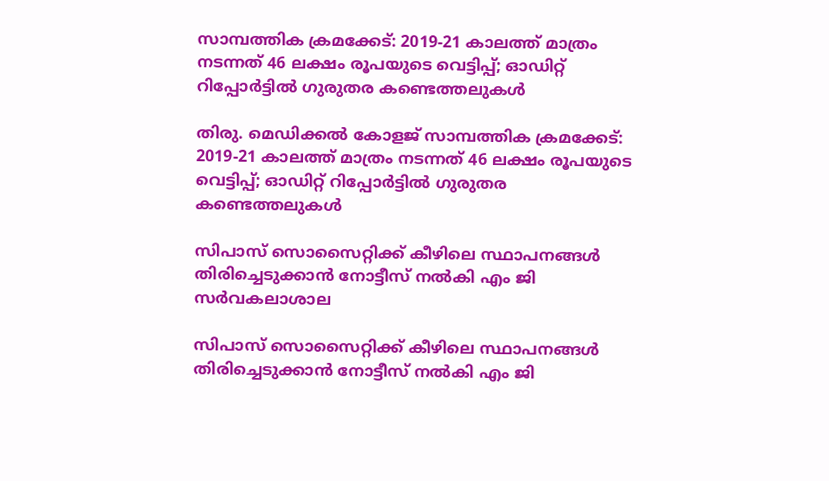സാമ്പത്തിക ക്രമക്കേട്: 2019-21 കാലത്ത് മാത്രം നടന്നത് 46 ലക്ഷം രൂപയുടെ വെട്ടിപ്പ്; ഓഡിറ്റ് റിപ്പോര്‍ട്ടില്‍ ഗുരുതര കണ്ടെത്തലുകള്‍

തിരു. മെഡിക്കല്‍ കോളജ് സാമ്പത്തിക ക്രമക്കേട്: 2019-21 കാലത്ത് മാത്രം നടന്നത് 46 ലക്ഷം രൂപയുടെ വെട്ടിപ്പ്; ഓഡിറ്റ് റിപ്പോര്‍ട്ടില്‍ ഗുരുതര കണ്ടെത്തലുകള്‍

സിപാസ് സൊസൈറ്റിക്ക് കീഴിലെ സ്ഥാപനങ്ങള്‍ തിരിച്ചെടുക്കാന്‍ നോട്ടീസ് നല്‍കി എം ജി സര്‍വകലാശാല

സിപാസ് സൊസൈറ്റിക്ക് കീഴിലെ സ്ഥാപനങ്ങള്‍ തിരിച്ചെടുക്കാന്‍ നോട്ടീസ് നല്‍കി എം ജി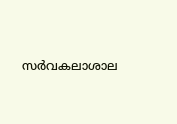സര്‍വകലാശാല